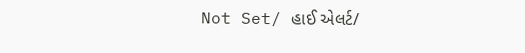Not Set/ હાઈ એલર્ટ/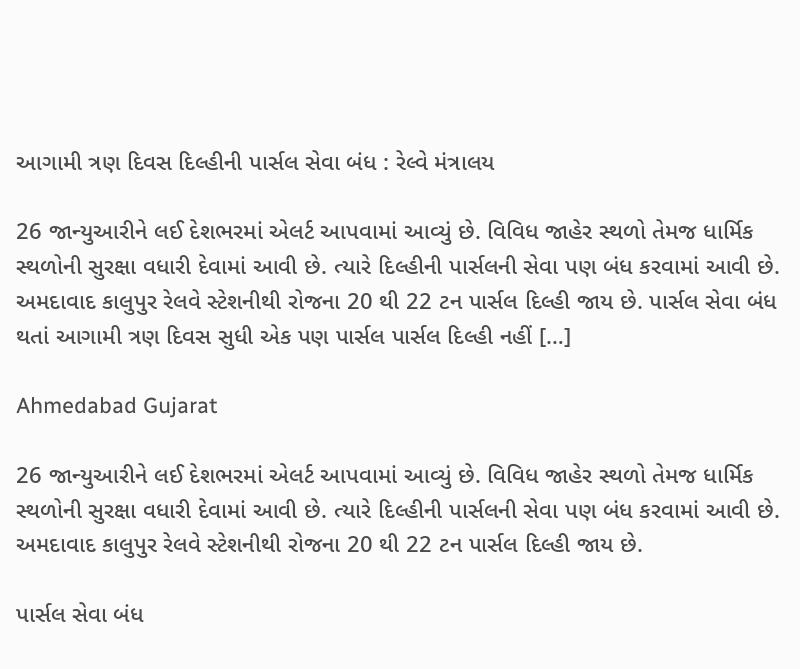આગામી ત્રણ દિવસ દિલ્હીની પાર્સલ સેવા બંધ : રેલ્વે મંત્રાલય

26 જાન્યુઆરીને લઈ દેશભરમાં એલર્ટ આપવામાં આવ્યું છે. વિવિધ જાહેર સ્થળો તેમજ ધાર્મિક સ્થળોની સુરક્ષા વધારી દેવામાં આવી છે. ત્યારે દિલ્હીની પાર્સલની સેવા પણ બંધ કરવામાં આવી છે. અમદાવાદ કાલુપુર રેલવે સ્ટેશનીથી રોજના 20 થી 22 ટન પાર્સલ દિલ્હી જાય છે. પાર્સલ સેવા બંધ થતાં આગામી ત્રણ દિવસ સુધી એક પણ પાર્સલ પાર્સલ દિલ્હી નહીં […]

Ahmedabad Gujarat

26 જાન્યુઆરીને લઈ દેશભરમાં એલર્ટ આપવામાં આવ્યું છે. વિવિધ જાહેર સ્થળો તેમજ ધાર્મિક સ્થળોની સુરક્ષા વધારી દેવામાં આવી છે. ત્યારે દિલ્હીની પાર્સલની સેવા પણ બંધ કરવામાં આવી છે. અમદાવાદ કાલુપુર રેલવે સ્ટેશનીથી રોજના 20 થી 22 ટન પાર્સલ દિલ્હી જાય છે.

પાર્સલ સેવા બંધ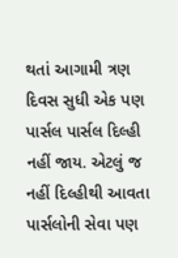થતાં આગામી ત્રણ દિવસ સુધી એક પણ પાર્સલ પાર્સલ દિલ્હી નહીં જાય. એટલું જ નહીં દિલ્હીથી આવતા પાર્સલોની સેવા પણ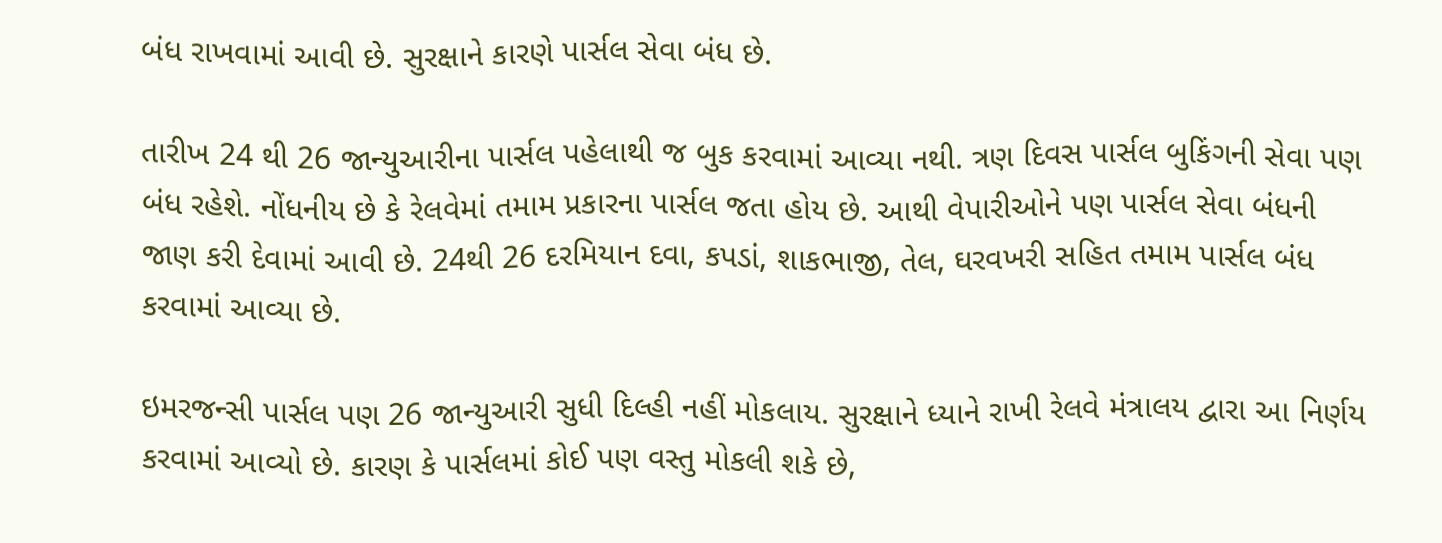બંધ રાખવામાં આવી છે. સુરક્ષાને કારણે પાર્સલ સેવા બંધ છે.

તારીખ 24 થી 26 જાન્યુઆરીના પાર્સલ પહેલાથી જ બુક કરવામાં આવ્યા નથી. ત્રણ દિવસ પાર્સલ બુકિંગની સેવા પણ બંધ રહેશે. નોંધનીય છે કે રેલવેમાં તમામ પ્રકારના પાર્સલ જતા હોય છે. આથી વેપારીઓને પણ પાર્સલ સેવા બંધની જાણ કરી દેવામાં આવી છે. 24થી 26 દરમિયાન દવા, કપડાં, શાકભાજી, તેલ, ઘરવખરી સહિત તમામ પાર્સલ બંધ કરવામાં આવ્યા છે.

ઇમરજન્સી પાર્સલ પણ 26 જાન્યુઆરી સુધી દિલ્હી નહીં મોકલાય. સુરક્ષાને ધ્યાને રાખી રેલવે મંત્રાલય દ્વારા આ નિર્ણય કરવામાં આવ્યો છે. કારણ કે પાર્સલમાં કોઈ પણ વસ્તુ મોકલી શકે છે,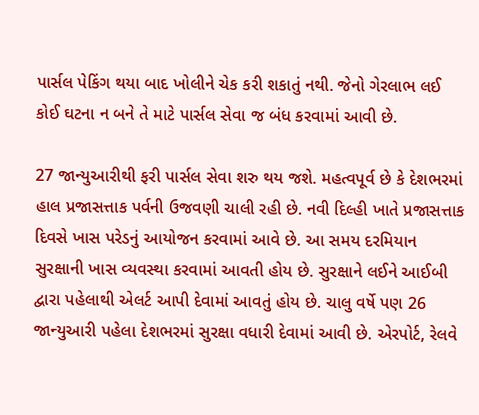પાર્સલ પેકિંગ થયા બાદ ખોલીને ચેક કરી શકાતું નથી. જેનો ગેરલાભ લઈ કોઈ ઘટના ન બને તે માટે પાર્સલ સેવા જ બંધ કરવામાં આવી છે.

27 જાન્યુઆરીથી ફરી પાર્સલ સેવા શરુ થય જશે. મહત્વપૂર્વ છે કે દેશભરમાં હાલ પ્રજાસત્તાક પર્વની ઉજવણી ચાલી રહી છે. નવી દિલ્હી ખાતે પ્રજાસત્તાક દિવસે ખાસ પરેડનું આયોજન કરવામાં આવે છે. આ સમય દરમિયાન સુરક્ષાની ખાસ વ્યવસ્થા કરવામાં આવતી હોય છે. સુરક્ષાને લઈને આઈબી દ્વારા પહેલાથી એલર્ટ આપી દેવામાં આવતું હોય છે. ચાલુ વર્ષે પણ 26 જાન્યુઆરી પહેલા દેશભરમાં સુરક્ષા વધારી દેવામાં આવી છે. એરપોર્ટ, રેલવે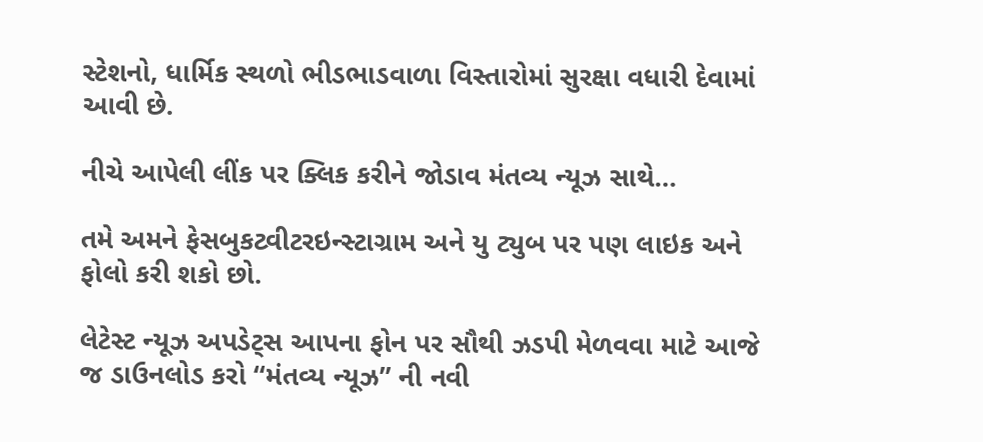સ્ટેશનો, ધાર્મિક સ્થળો ભીડભાડવાળા વિસ્તારોમાં સુરક્ષા વધારી દેવામાં આવી છે.

નીચે આપેલી લીંક પર ક્લિક કરીને જોડાવ મંતવ્ય ન્યૂઝ સાથે…

તમે અમને ફેસબુકટ્વીટરઇન્સ્ટાગ્રામ અને યુ ટ્યુબ પર પણ લાઇક અને ફોલો કરી શકો છો.

લેટેસ્ટ ન્યૂઝ અપડેટ્સ આપના ફોન પર સૌથી ઝડપી મેળવવા માટે આજે જ ડાઉનલોડ કરો “મંતવ્ય ન્યૂઝ” ની નવી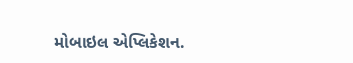મોબાઇલ એપ્લિકેશન.